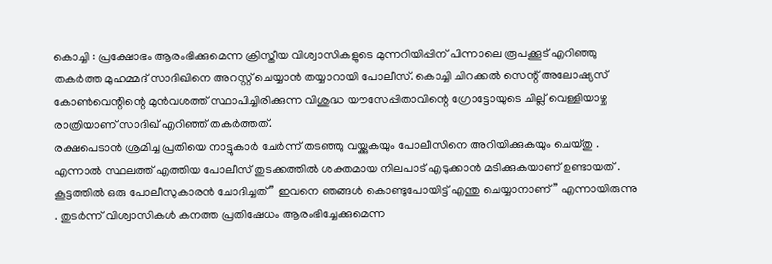കൊച്ചി : പ്രക്ഷോഭം ആരംഭിക്കുമെന്ന ക്രിസ്തീയ വിശ്വാസികളുടെ മുന്നറിയിപ്പിന് പിന്നാലെ രൂപക്കൂട് എറിഞ്ഞു തകർത്ത മുഹമ്മദ് സാദിഖിനെ അറസ്റ്റ് ചെയ്യാൻ തയ്യാറായി പോലീസ്. കൊച്ചി ചിറക്കൽ സെന്റ് അലോഷ്യസ് കോൺവെന്റിന്റെ മുൻവശത്ത് സ്ഥാപിച്ചിരിക്കുന്ന വിശുദ്ധ യൗസേപ്പിതാവിന്റെ ഗ്രോട്ടോയുടെ ചില്ല് വെള്ളിയാഴ്ച രാത്രിയാണ് സാദിഖ് എറിഞ്ഞ് തകർത്തത്.
രക്ഷപെടാൻ ശ്രമിച്ച പ്രതിയെ നാട്ടുകാർ ചേർന്ന് തടഞ്ഞു വയ്ക്കുകയും പോലീസിനെ അറിയിക്കുകയും ചെയ്തു . എന്നാൽ സ്ഥലത്ത് എത്തിയ പോലീസ് തുടക്കത്തിൽ ശക്തമായ നിലപാട് എടുക്കാൻ മടിക്കുകയാണ് ഉണ്ടായത് . കൂട്ടത്തിൽ ഒരു പോലീസുകാരൻ ചോദിച്ചത് ” ഇവനെ ഞങ്ങൾ കൊണ്ടുപോയിട്ട് എന്തു ചെയ്യാനാണ്” എന്നായിരുന്നു . തുടർന്ന് വിശ്വാസികൾ കനത്ത പ്രതിഷേധം ആരംഭിച്ചേക്കുമെന്ന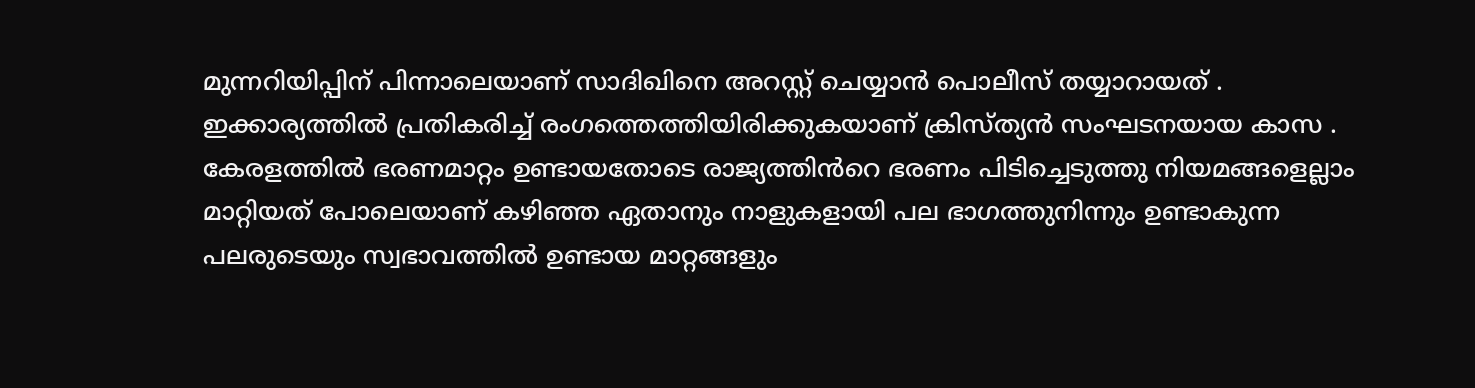മുന്നറിയിപ്പിന് പിന്നാലെയാണ് സാദിഖിനെ അറസ്റ്റ് ചെയ്യാൻ പൊലീസ് തയ്യാറായത് . ഇക്കാര്യത്തിൽ പ്രതികരിച്ച് രംഗത്തെത്തിയിരിക്കുകയാണ് ക്രിസ്ത്യൻ സംഘടനയായ കാസ .
കേരളത്തിൽ ഭരണമാറ്റം ഉണ്ടായതോടെ രാജ്യത്തിൻറെ ഭരണം പിടിച്ചെടുത്തു നിയമങ്ങളെല്ലാം മാറ്റിയത് പോലെയാണ് കഴിഞ്ഞ ഏതാനും നാളുകളായി പല ഭാഗത്തുനിന്നും ഉണ്ടാകുന്ന പലരുടെയും സ്വഭാവത്തിൽ ഉണ്ടായ മാറ്റങ്ങളും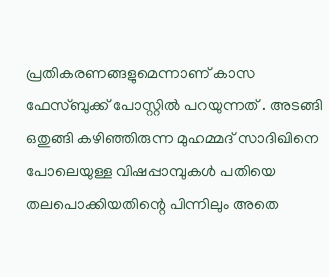പ്രതികരണങ്ങളുമെന്നാണ് കാസ ഫേസ്ബുക്ക് പോസ്റ്റിൽ പറയുന്നത് . അടങ്ങി ഒതുങ്ങി കഴിഞ്ഞിരുന്ന മുഹമ്മദ് സാദിഖിനെ പോലെയുള്ള വിഷപ്പാമ്പുകൾ പതിയെ തലപൊക്കിയതിന്റെ പിന്നിലും അതെ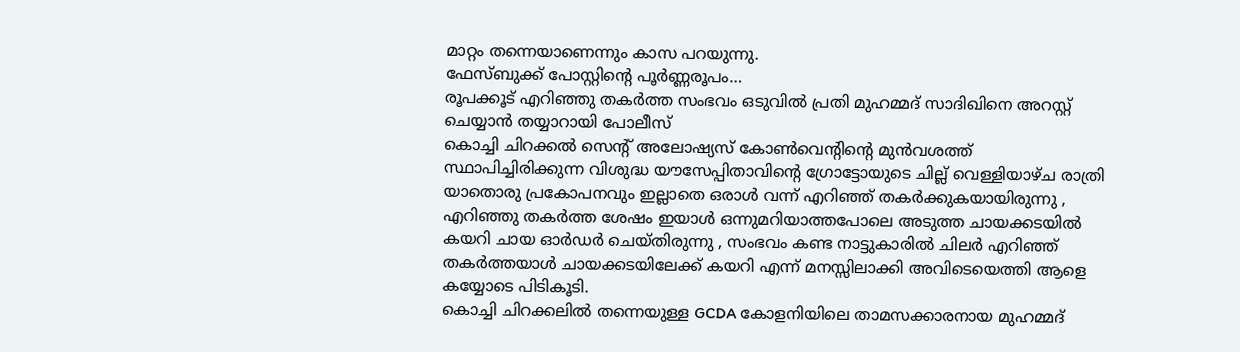മാറ്റം തന്നെയാണെന്നും കാസ പറയുന്നു.
ഫേസ്ബുക്ക് പോസ്റ്റിന്റെ പൂർണ്ണരൂപം…
രൂപക്കൂട് എറിഞ്ഞു തകർത്ത സംഭവം ഒടുവിൽ പ്രതി മുഹമ്മദ് സാദിഖിനെ അറസ്റ്റ് ചെയ്യാൻ തയ്യാറായി പോലീസ്
കൊച്ചി ചിറക്കൽ സെന്റ് അലോഷ്യസ് കോൺവെന്റിന്റെ മുൻവശത്ത് സ്ഥാപിച്ചിരിക്കുന്ന വിശുദ്ധ യൗസേപ്പിതാവിന്റെ ഗ്രോട്ടോയുടെ ചില്ല് വെള്ളിയാഴ്ച രാത്രി യാതൊരു പ്രകോപനവും ഇല്ലാതെ ഒരാൾ വന്ന് എറിഞ്ഞ് തകർക്കുകയായിരുന്നു , എറിഞ്ഞു തകർത്ത ശേഷം ഇയാൾ ഒന്നുമറിയാത്തപോലെ അടുത്ത ചായക്കടയിൽ കയറി ചായ ഓർഡർ ചെയ്തിരുന്നു , സംഭവം കണ്ട നാട്ടുകാരിൽ ചിലർ എറിഞ്ഞ് തകർത്തയാൾ ചായക്കടയിലേക്ക് കയറി എന്ന് മനസ്സിലാക്കി അവിടെയെത്തി ആളെ കയ്യോടെ പിടികൂടി.
കൊച്ചി ചിറക്കലിൽ തന്നെയുള്ള GCDA കോളനിയിലെ താമസക്കാരനായ മുഹമ്മദ്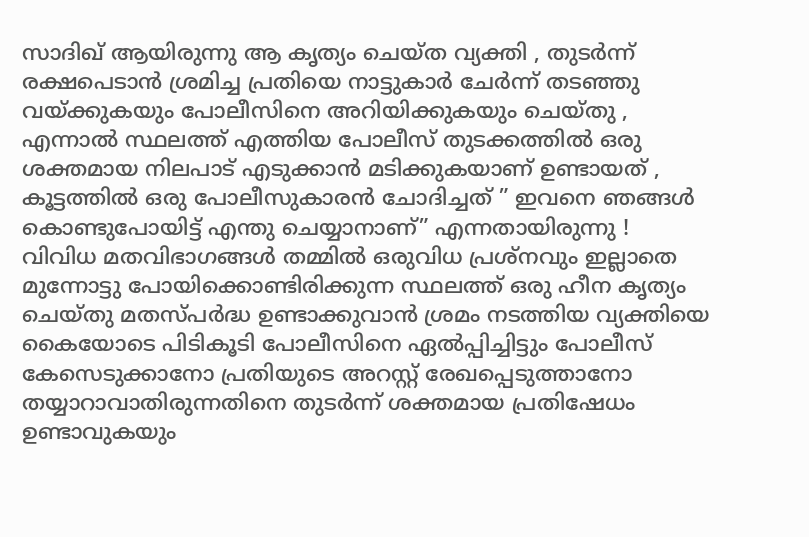സാദിഖ് ആയിരുന്നു ആ കൃത്യം ചെയ്ത വ്യക്തി , തുടർന്ന് രക്ഷപെടാൻ ശ്രമിച്ച പ്രതിയെ നാട്ടുകാർ ചേർന്ന് തടഞ്ഞു വയ്ക്കുകയും പോലീസിനെ അറിയിക്കുകയും ചെയ്തു , എന്നാൽ സ്ഥലത്ത് എത്തിയ പോലീസ് തുടക്കത്തിൽ ഒരു ശക്തമായ നിലപാട് എടുക്കാൻ മടിക്കുകയാണ് ഉണ്ടായത് , കൂട്ടത്തിൽ ഒരു പോലീസുകാരൻ ചോദിച്ചത് ” ഇവനെ ഞങ്ങൾ കൊണ്ടുപോയിട്ട് എന്തു ചെയ്യാനാണ്” എന്നതായിരുന്നു !
വിവിധ മതവിഭാഗങ്ങൾ തമ്മിൽ ഒരുവിധ പ്രശ്നവും ഇല്ലാതെ മുന്നോട്ടു പോയിക്കൊണ്ടിരിക്കുന്ന സ്ഥലത്ത് ഒരു ഹീന കൃത്യം ചെയ്തു മതസ്പർദ്ധ ഉണ്ടാക്കുവാൻ ശ്രമം നടത്തിയ വ്യക്തിയെ കൈയോടെ പിടികൂടി പോലീസിനെ ഏൽപ്പിച്ചിട്ടും പോലീസ് കേസെടുക്കാനോ പ്രതിയുടെ അറസ്റ്റ് രേഖപ്പെടുത്താനോ തയ്യാറാവാതിരുന്നതിനെ തുടർന്ന് ശക്തമായ പ്രതിഷേധം ഉണ്ടാവുകയും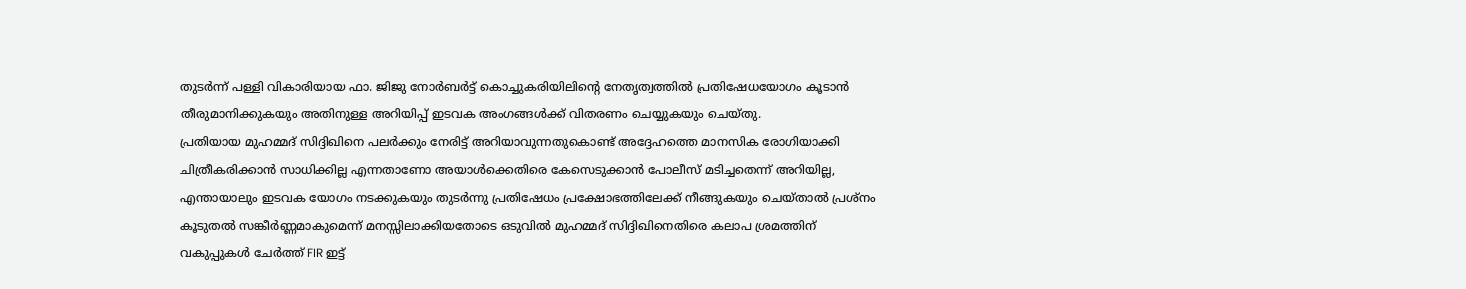തുടർന്ന് പള്ളി വികാരിയായ ഫാ. ജിജു നോർബർട്ട് കൊച്ചുകരിയിലിന്റെ നേതൃത്വത്തിൽ പ്രതിഷേധയോഗം കൂടാൻ തീരുമാനിക്കുകയും അതിനുള്ള അറിയിപ്പ് ഇടവക അംഗങ്ങൾക്ക് വിതരണം ചെയ്യുകയും ചെയ്തു.
പ്രതിയായ മുഹമ്മദ് സിദ്ദിഖിനെ പലർക്കും നേരിട്ട് അറിയാവുന്നതുകൊണ്ട് അദ്ദേഹത്തെ മാനസിക രോഗിയാക്കി ചിത്രീകരിക്കാൻ സാധിക്കില്ല എന്നതാണോ അയാൾക്കെതിരെ കേസെടുക്കാൻ പോലീസ് മടിച്ചതെന്ന് അറിയില്ല, എന്തായാലും ഇടവക യോഗം നടക്കുകയും തുടർന്നു പ്രതിഷേധം പ്രക്ഷോഭത്തിലേക്ക് നീങ്ങുകയും ചെയ്താൽ പ്രശ്നം കൂടുതൽ സങ്കീർണ്ണമാകുമെന്ന് മനസ്സിലാക്കിയതോടെ ഒടുവിൽ മുഹമ്മദ് സിദ്ദിഖിനെതിരെ കലാപ ശ്രമത്തിന് വകുപ്പുകൾ ചേർത്ത് FIR ഇട്ട്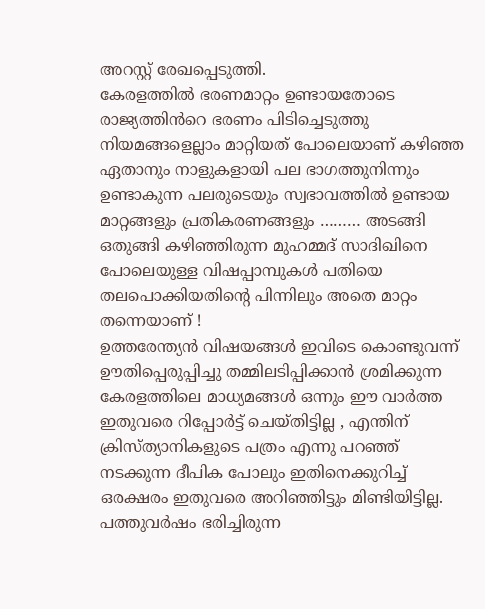അറസ്റ്റ് രേഖപ്പെടുത്തി.
കേരളത്തിൽ ഭരണമാറ്റം ഉണ്ടായതോടെ രാജ്യത്തിൻറെ ഭരണം പിടിച്ചെടുത്തു നിയമങ്ങളെല്ലാം മാറ്റിയത് പോലെയാണ് കഴിഞ്ഞ ഏതാനും നാളുകളായി പല ഭാഗത്തുനിന്നും ഉണ്ടാകുന്ന പലരുടെയും സ്വഭാവത്തിൽ ഉണ്ടായ മാറ്റങ്ങളും പ്രതികരണങ്ങളും ……… അടങ്ങി ഒതുങ്ങി കഴിഞ്ഞിരുന്ന മുഹമ്മദ് സാദിഖിനെ പോലെയുള്ള വിഷപ്പാമ്പുകൾ പതിയെ തലപൊക്കിയതിന്റെ പിന്നിലും അതെ മാറ്റം തന്നെയാണ് !
ഉത്തരേന്ത്യൻ വിഷയങ്ങൾ ഇവിടെ കൊണ്ടുവന്ന് ഊതിപ്പെരുപ്പിച്ചു തമ്മിലടിപ്പിക്കാൻ ശ്രമിക്കുന്ന കേരളത്തിലെ മാധ്യമങ്ങൾ ഒന്നും ഈ വാർത്ത ഇതുവരെ റിപ്പോർട്ട് ചെയ്തിട്ടില്ല , എന്തിന് ക്രിസ്ത്യാനികളുടെ പത്രം എന്നു പറഞ്ഞ് നടക്കുന്ന ദീപിക പോലും ഇതിനെക്കുറിച്ച് ഒരക്ഷരം ഇതുവരെ അറിഞ്ഞിട്ടും മിണ്ടിയിട്ടില്ല.
പത്തുവർഷം ഭരിച്ചിരുന്ന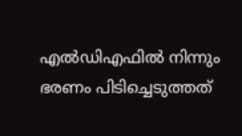എൽഡിഎഫിൽ നിന്നും ഭരണം പിടിച്ചെടുത്തത്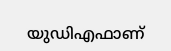യുഡിഎഫാണ്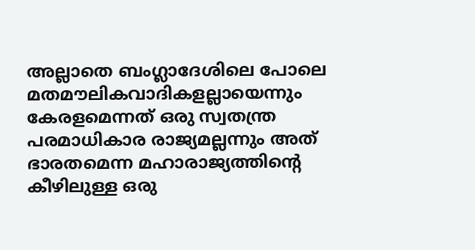അല്ലാതെ ബംഗ്ലാദേശിലെ പോലെ മതമൗലികവാദികളല്ലായെന്നും കേരളമെന്നത് ഒരു സ്വതന്ത്ര പരമാധികാര രാജ്യമല്ലന്നും അത് ഭാരതമെന്ന മഹാരാജ്യത്തിന്റെ കീഴിലുള്ള ഒരു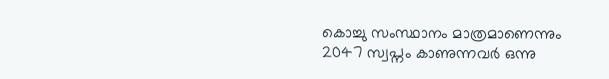കൊച്ചു സംസ്ഥാനം മാത്രമാണെന്നും 2047 സ്വപ്നം കാണുന്നവർ ഒന്നു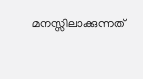മനസ്സിലാക്കുന്നത്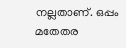നല്ലതാണ്. ഒപ്പം മതേതര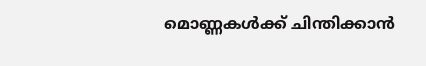മൊണ്ണകൾക്ക് ചിന്തിക്കാൻ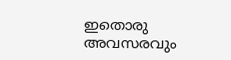ഇതൊരു അവസരവും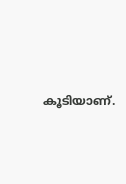കൂടിയാണ്.